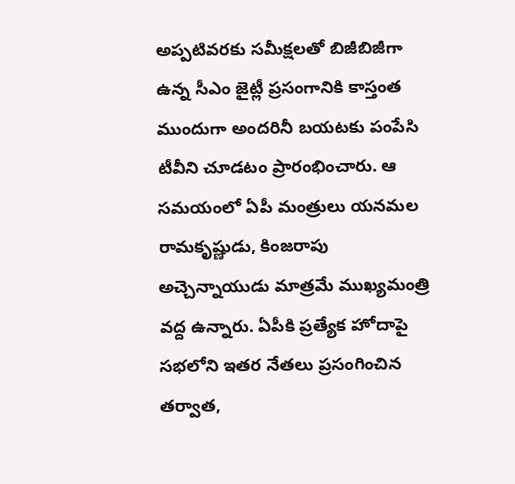అప్పటివరకు సమీక్షలతో బిజీబిజీగా ఉన్న సీఎం జైట్లీ ప్రసంగానికి కాస్తంత ముందుగా అందరినీ బయటకు పంపేసి టీవీని చూడటం ప్రారంభించారు. ఆ సమయంలో ఏపీ మంత్రులు యనమల రామకృష్ణుడు, కింజరాపు అచ్చెన్నాయుడు మాత్రమే ముఖ్యమంత్రి వద్ద ఉన్నారు. ఏపీకి ప్రత్యేక హోదాపై సభలోని ఇతర నేతలు ప్రసంగించిన తర్వాత,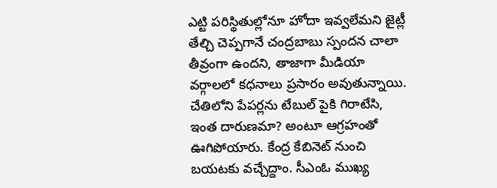ఎట్టి పరిస్థితుల్లోనూ హోదా ఇవ్వలేమని జైట్లీ తేల్చి చెప్పగానే చంద్రబాబు స్పందన చాలా తీవ్రంగా ఉందని, తాజాగా మీడియా వర్గాలలో కధనాలు ప్రసారం అవుతున్నాయి.
చేతిలోని పేపర్లను టేబుల్ పైకి గిరాటేసి, ఇంత దారుణమా? అంటూ ఆగ్రహంతో ఊగిపోయారు. కేంద్ర కేబినెట్ నుంచి బయటకు వచ్చేద్దాం. సీఎంఓ ముఖ్య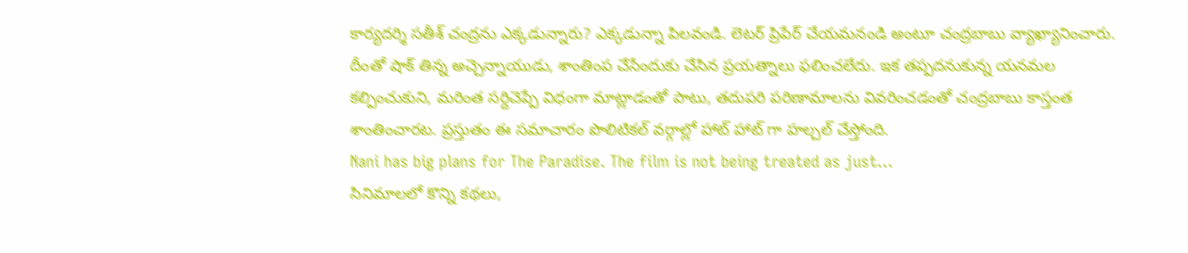కార్యదర్శి సతీశ్ చంద్రను ఎక్కడున్నారు? ఎక్కడున్నా పిలవండి. లెటర్ ప్రిపేర్ చేయమనండి అంటూ చంద్రబాబు వ్యాఖ్యానించారు. దీంతో షాక్ తిన్న అచ్చెన్నాయుడు, శాంతింప చేసేందుకు చేసిన ప్రయత్నాలు ఫలించలేదు. ఇక తప్పదనుకున్న యనమల కల్పించుకుని, మరింత సర్దిచెప్పే విధంగా మాట్లాడంతో పాటు, తదుపరి పరిణామాలను వివరించడంతో చంద్రబాబు కాస్తంత శాంతించారట. ప్రస్తుతం ఈ సమాచారం పొలిటికల్ వర్గాల్లో హాట్ హాట్ గా హల్చల్ చేస్తోంది.
Nani has big plans for The Paradise. The film is not being treated as just…
సినిమాలలో కొన్ని కథలు,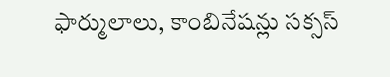ఫార్ములాలు, కాంబినేషన్లు సక్సస్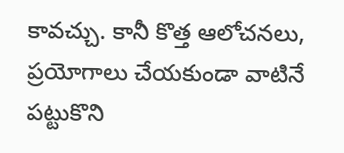కావచ్చు. కానీ కొత్త ఆలోచనలు, ప్రయోగాలు చేయకుండా వాటినే పట్టుకొని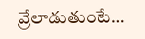వ్రేలాడుతుంటే…